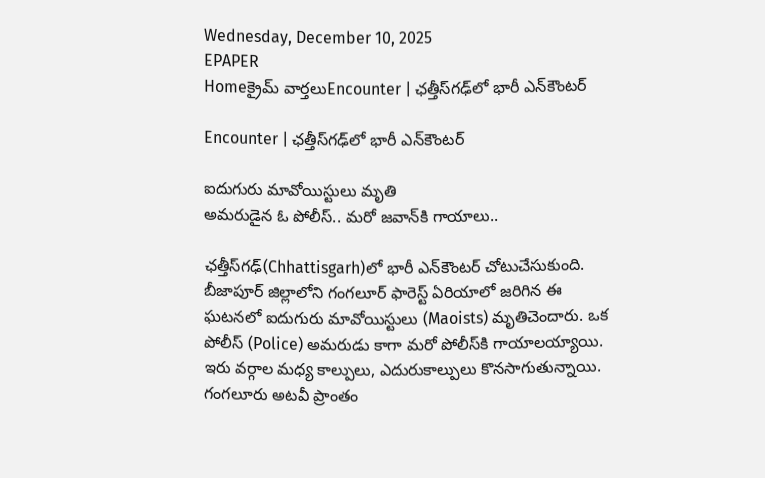Wednesday, December 10, 2025
EPAPER
Homeక్రైమ్ వార్తలుEncounter | ఛత్తీస్‌గఢ్‌లో భారీ ఎన్‌కౌంటర్

Encounter | ఛత్తీస్‌గఢ్‌లో భారీ ఎన్‌కౌంటర్

ఐదుగురు మావోయిస్టులు మృతి
అమరుడైన ఓ పోలీస్.. మరో జవాన్‌కి గాయాలు..

ఛత్తీస్‌గఢ్‌(Chhattisgarh)లో భారీ ఎన్‌కౌంటర్ చోటుచేసుకుంది. బీజాపూర్ జిల్లాలోని గంగలూర్ ఫారెస్ట్ ఏరియాలో జరిగిన ఈ ఘటనలో ఐదుగురు మావోయిస్టులు (Maoists) మృతిచెందారు. ఒక పోలీస్ (Police) అమరుడు కాగా మరో పోలీస్‌కి గాయాలయ్యాయి. ఇరు వర్గాల మధ్య కాల్పులు, ఎదురుకాల్పులు కొనసాగుతున్నాయి. గంగలూరు అటవీ ప్రాంతం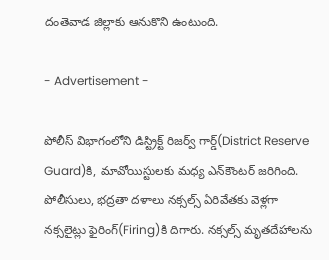దంతెవాడ జిల్లాకు ఆనుకొని ఉంటుంది.

- Advertisement -

పోలీస్ విభాగంలోని డిస్ట్రిక్ట్ రిజర్వ్ గార్డ్‌(District Reserve Guard)కి, మావోయిస్టులకు మధ్య ఎన్‌కౌంటర్ జరిగింది. పోలీసులు, భద్రతా దళాలు నక్సల్స్ ఏరివేతకు వెళ్లగా నక్సలైట్లు ఫైరింగ్‌(Firing)కి దిగారు. నక్సల్స్ మృతదేహాలను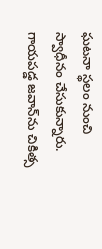ఘటనా స్థలం నుంచి స్వాధీనం చేసుకున్నారు. గాయపడ్డ జవాన్‌ను చికిత్స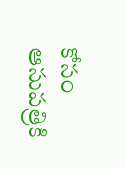కోసం ఆసుపత్రికి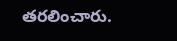తరలించారు.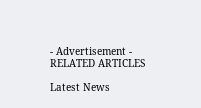- Advertisement -
RELATED ARTICLES

Latest News